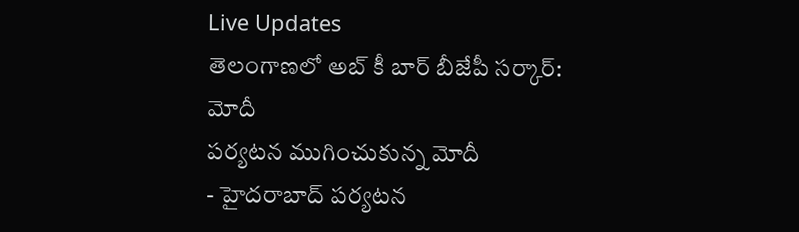Live Updates
తెలంగాణలో అబ్ కీ బార్ బీజేపీ సర్కార్: మోదీ
పర్యటన ముగించుకున్న మోదీ
- హైదరాబాద్ పర్యటన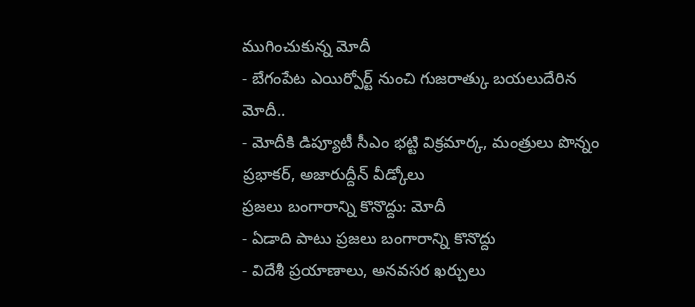ముగించుకున్న మోదీ
- బేగంపేట ఎయిర్పోర్ట్ నుంచి గుజరాత్కు బయలుదేరిన మోదీ..
- మోదీకి డిప్యూటీ సీఎం భట్టి విక్రమార్క, మంత్రులు పొన్నం ప్రభాకర్, అజారుద్దీన్ వీడ్కోలు
ప్రజలు బంగారాన్ని కొనొద్దు: మోదీ
- ఏడాది పాటు ప్రజలు బంగారాన్ని కొనొద్దు
- విదేశీ ప్రయాణాలు, అనవసర ఖర్చులు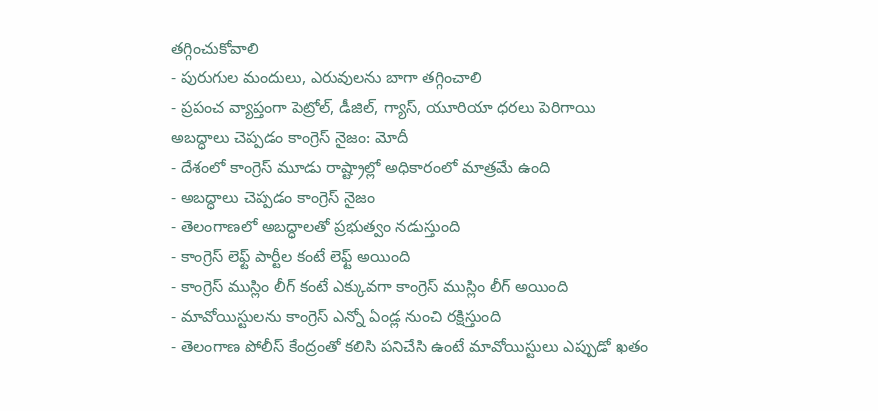తగ్గించుకోవాలి
- పురుగుల మందులు, ఎరువులను బాగా తగ్గించాలి
- ప్రపంచ వ్యాప్తంగా పెట్రోల్, డీజిల్, గ్యాస్, యూరియా ధరలు పెరిగాయి
అబద్ధాలు చెప్పడం కాంగ్రెస్ నైజం: మోదీ
- దేశంలో కాంగ్రెస్ మూడు రాష్ట్రాల్లో అధికారంలో మాత్రమే ఉంది
- అబద్ధాలు చెప్పడం కాంగ్రెస్ నైజం
- తెలంగాణలో అబద్ధాలతో ప్రభుత్వం నడుస్తుంది
- కాంగ్రెస్ లెఫ్ట్ పార్టీల కంటే లెఫ్ట్ అయింది
- కాంగ్రెస్ ముస్లిం లీగ్ కంటే ఎక్కువగా కాంగ్రెస్ ముస్లిం లీగ్ అయింది
- మావోయిస్టులను కాంగ్రెస్ ఎన్నో ఏండ్ల నుంచి రక్షిస్తుంది
- తెలంగాణ పోలీస్ కేంద్రంతో కలిసి పనిచేసి ఉంటే మావోయిస్టులు ఎప్పుడో ఖతం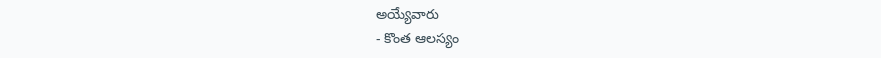అయ్యేవారు
- కొంత ఆలస్యం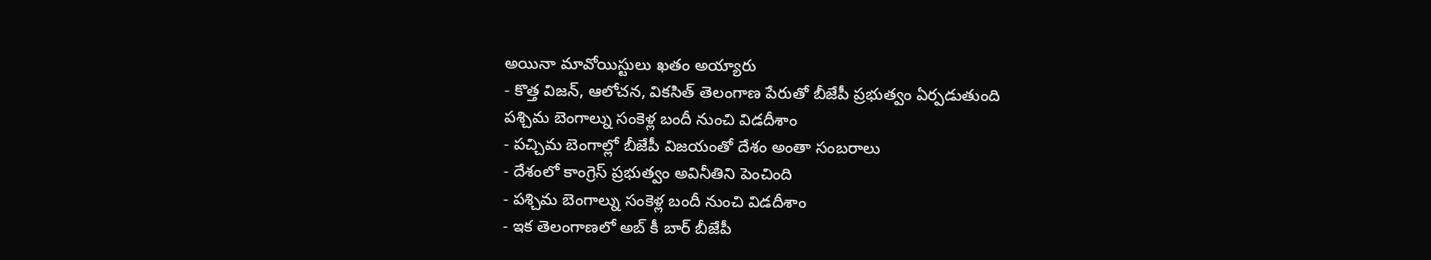అయినా మావోయిస్టులు ఖతం అయ్యారు
- కొత్త విజన్, ఆలోచన, వికసిత్ తెలంగాణ పేరుతో బీజేపీ ప్రభుత్వం ఏర్పడుతుంది
పశ్చిమ బెంగాల్ను సంకెళ్ల బందీ నుంచి విడదీశాం
- పచ్చిమ బెంగాల్లో బీజేపీ విజయంతో దేశం అంతా సంబరాలు
- దేశంలో కాంగ్రెస్ ప్రభుత్వం అవినీతిని పెంచింది
- పశ్చిమ బెంగాల్ను సంకెళ్ల బందీ నుంచి విడదీశాం
- ఇక తెలంగాణలో అబ్ కీ బార్ బీజేపీ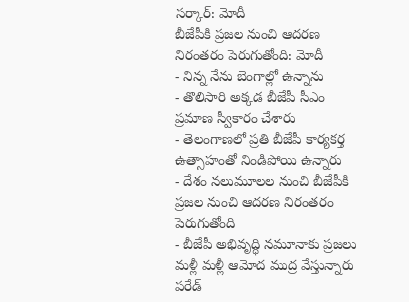సర్కార్: మోదీ
బీజేపీకి ప్రజల నుంచి ఆదరణ నిరంతరం పెరుగుతోంది: మోదీ
- నిన్న నేను బెంగాల్లో ఉన్నాను
- తొలిసారి అక్కడ బీజేపీ సీఎం ప్రమాణ స్వీకారం చేశారు
- తెలంగాణలో ప్రతి బీజేపీ కార్యకర్త ఉత్సాహంతో నిండిపోయి ఉన్నారు
- దేశం నలుమూలల నుంచి బీజేపీకి ప్రజల నుంచి ఆదరణ నిరంతరం పెరుగుతోంది
- బీజేపీ అభివృద్ధి నమూనాకు ప్రజలు మళ్లీ మళ్లీ ఆమోద ముద్ర వేస్తున్నారు
పరేడ్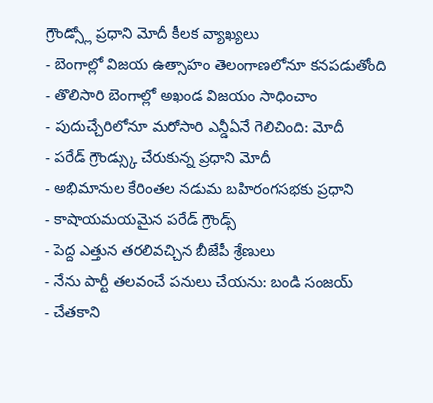గ్రౌండ్స్లో ప్రధాని మోదీ కీలక వ్యాఖ్యలు
- బెంగాల్లో విజయ ఉత్సాహం తెలంగాణలోనూ కనపడుతోంది
- తొలిసారి బెంగాల్లో అఖండ విజయం సాధించాం
- పుదుచ్చేరిలోనూ మరోసారి ఎన్డీఏనే గెలిచింది: మోదీ
- పరేడ్ గ్రౌండ్స్కు చేరుకున్న ప్రధాని మోదీ
- అభిమానుల కేరింతల నడుమ బహిరంగసభకు ప్రధాని
- కాషాయమయమైన పరేడ్ గ్రౌండ్స్
- పెద్ద ఎత్తున తరలివచ్చిన బీజేపీ శ్రేణులు
- నేను పార్టీ తలవంచే పనులు చేయను: బండి సంజయ్
- చేతకాని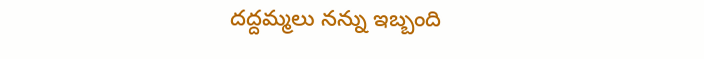దద్దమ్మలు నన్ను ఇబ్బంది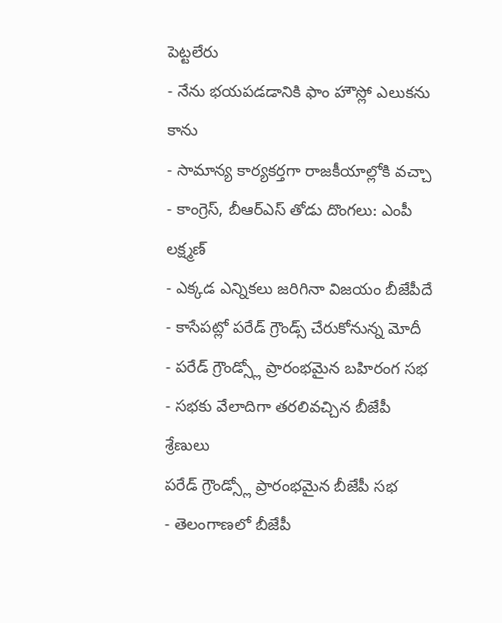పెట్టలేరు
- నేను భయపడడానికి ఫాం హౌస్లో ఎలుకను కాను
- సామాన్య కార్యకర్తగా రాజకీయాల్లోకి వచ్చా
- కాంగ్రెస్, బీఆర్ఎస్ తోడు దొంగలు: ఎంపీ లక్ష్మణ్
- ఎక్కడ ఎన్నికలు జరిగినా విజయం బీజేపీదే
- కాసేపట్లో పరేడ్ గ్రౌండ్స్ చేరుకోనున్న మోదీ
- పరేడ్ గ్రౌండ్స్లో ప్రారంభమైన బహిరంగ సభ
- సభకు వేలాదిగా తరలివచ్చిన బీజేపీ శ్రేణులు
పరేడ్ గ్రౌండ్స్లో ప్రారంభమైన బీజేపీ సభ
- తెలంగాణలో బీజేపీ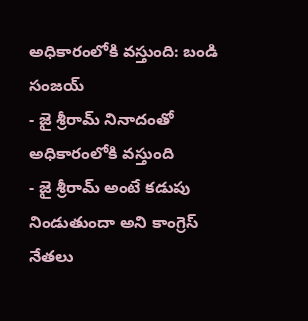అధికారంలోకి వస్తుంది: బండి సంజయ్
- జై శ్రీరామ్ నినాదంతో అధికారంలోకి వస్తుంది
- జై శ్రీరామ్ అంటే కడుపు నిండుతుందా అని కాంగ్రెస్ నేతలు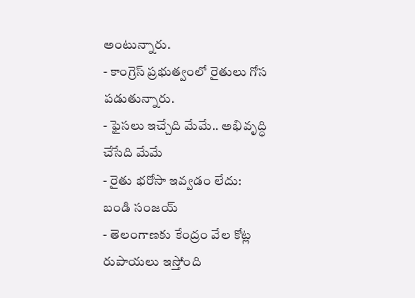అంటున్నారు.
- కాంగ్రెస్ ప్రభుత్వంలో రైతులు గోస పడుతున్నారు.
- ఫైసలు ఇచ్చేది మేమే.. అభివృద్ధి చేసేది మేమే
- రైతు భరోసా ఇవ్వడం లేదు: బండి సంజయ్
- తెలంగాణకు కేంద్రం వేల కోట్ల రుపాయలు ఇస్తోంది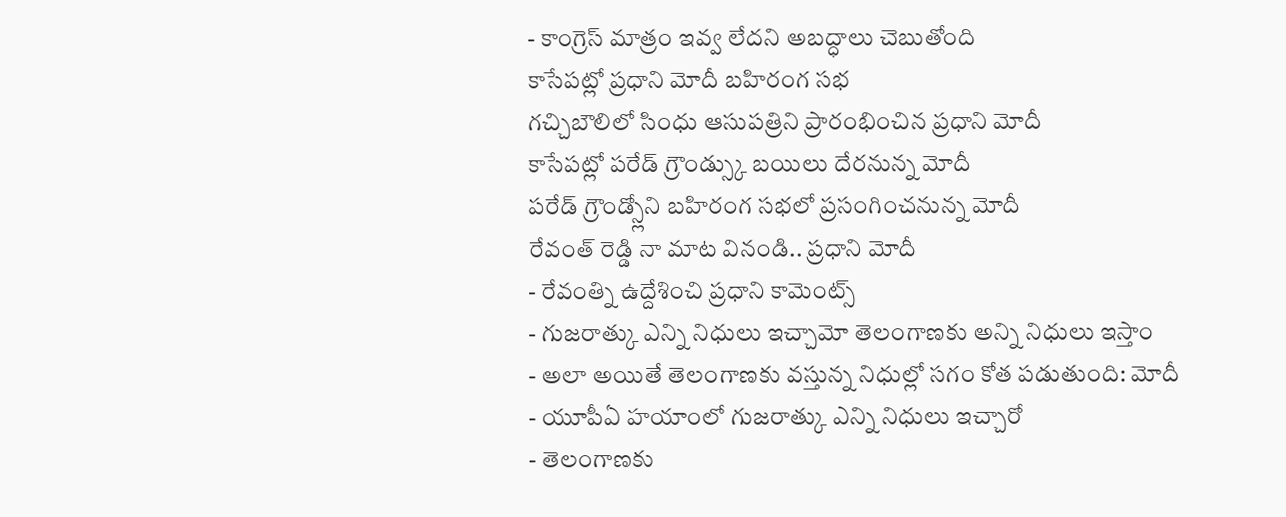- కాంగ్రెస్ మాత్రం ఇవ్వ లేదని అబద్ధాలు చెబుతోంది
కాసేపట్లో ప్రధాని మోదీ బహిరంగ సభ
గచ్చిబౌలిలో సింధు ఆసుపత్రిని ప్రారంభించిన ప్రధాని మోదీ
కాసేపట్లో పరేడ్ గ్రౌండ్స్కు బయిలు దేరనున్న మోదీ
పరేడ్ గ్రౌండ్స్లోని బహిరంగ సభలో ప్రసంగించనున్న మోదీ
రేవంత్ రెడ్డి నా మాట వినండి.. ప్రధాని మోదీ
- రేవంత్ని ఉద్దేశించి ప్రధాని కామెంట్స్
- గుజరాత్కు ఎన్ని నిధులు ఇచ్చామో తెలంగాణకు అన్ని నిధులు ఇస్తాం
- అలా అయితే తెలంగాణకు వస్తున్న నిధుల్లో సగం కోత పడుతుంది: మోదీ
- యూపీఏ హయాంలో గుజరాత్కు ఎన్ని నిధులు ఇచ్చారో
- తెలంగాణకు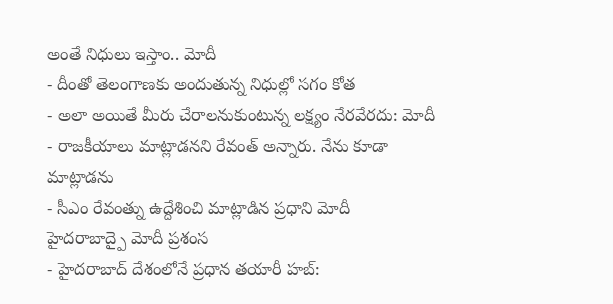అంతే నిధులు ఇస్తాం.. మోదీ
- దీంతో తెలంగాణకు అందుతున్న నిధుల్లో సగం కోత
- అలా అయితే మీరు చేరాలనుకుంటున్న లక్ష్యం నేరవేరదు: మోదీ
- రాజకీయాలు మాట్లాడనని రేవంత్ అన్నారు. నేను కూడా మాట్లాడను
- సీఎం రేవంత్ను ఉద్దేశించి మాట్లాడిన ప్రధాని మోదీ
హైదరాబాద్పై మోదీ ప్రశంస
- హైదరాబాద్ దేశంలోనే ప్రధాన తయారీ హబ్: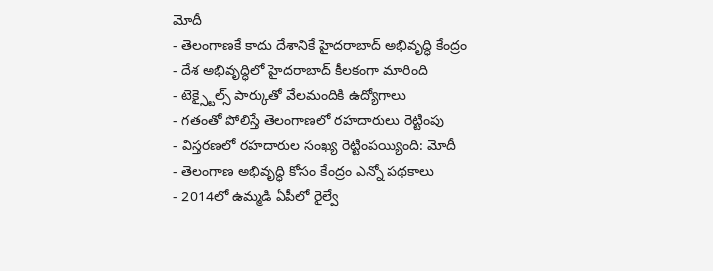మోదీ
- తెలంగాణకే కాదు దేశానికే హైదరాబాద్ అభివృద్ధి కేంద్రం
- దేశ అభివృద్ధిలో హైదరాబాద్ కీలకంగా మారింది
- టెక్స్టైల్స్ పార్కుతో వేలమందికి ఉద్యోగాలు
- గతంతో పోలిస్తే తెలంగాణలో రహదారులు రెట్టింపు
- విస్తరణలో రహదారుల సంఖ్య రెట్టింపయ్యింది: మోదీ
- తెలంగాణ అభివృద్ధి కోసం కేంద్రం ఎన్నో పథకాలు
- 2014లో ఉమ్మడి ఏపీలో రైల్వే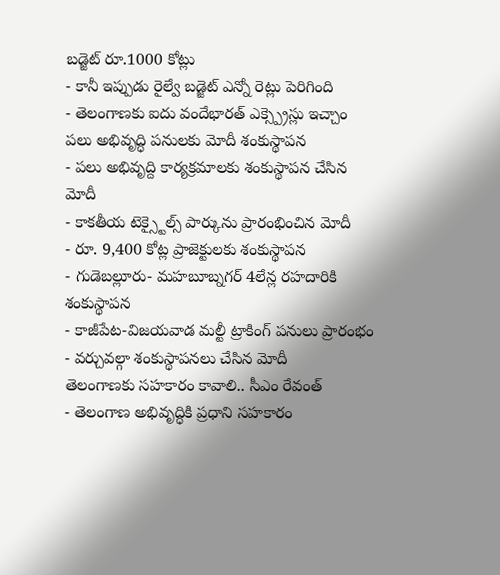బడ్జెట్ రూ.1000 కోట్లు
- కానీ ఇప్పుడు రైల్వే బడ్జెట్ ఎన్నో రెట్లు పెరిగింది
- తెలంగాణకు ఐదు వందేభారత్ ఎక్స్ప్రెస్లు ఇచ్చాం
పలు అభివృద్ధి పనులకు మోదీ శంకుస్థాపన
- పలు అభివృద్ది కార్యక్రమాలకు శంకుస్థాపన చేసిన మోదీ
- కాకతీయ టెక్స్టైల్స్ పార్కును ప్రారంభించిన మోదీ
- రూ. 9,400 కోట్ల ప్రాజెక్టులకు శంకుస్థాపన
- గుడెబల్లూరు- మహబూబ్నగర్ 4లేన్ల రహదారికి శంకుస్థాపన
- కాజీపేట-విజయవాడ మల్టీ ట్రాకింగ్ పనులు ప్రారంభం
- వర్చువల్గా శంకుస్థాపనలు చేసిన మోదీ
తెలంగాణకు సహకారం కావాలి.. సీఎం రేవంత్
- తెలంగాణ అభివృద్ధికి ప్రధాని సహకారం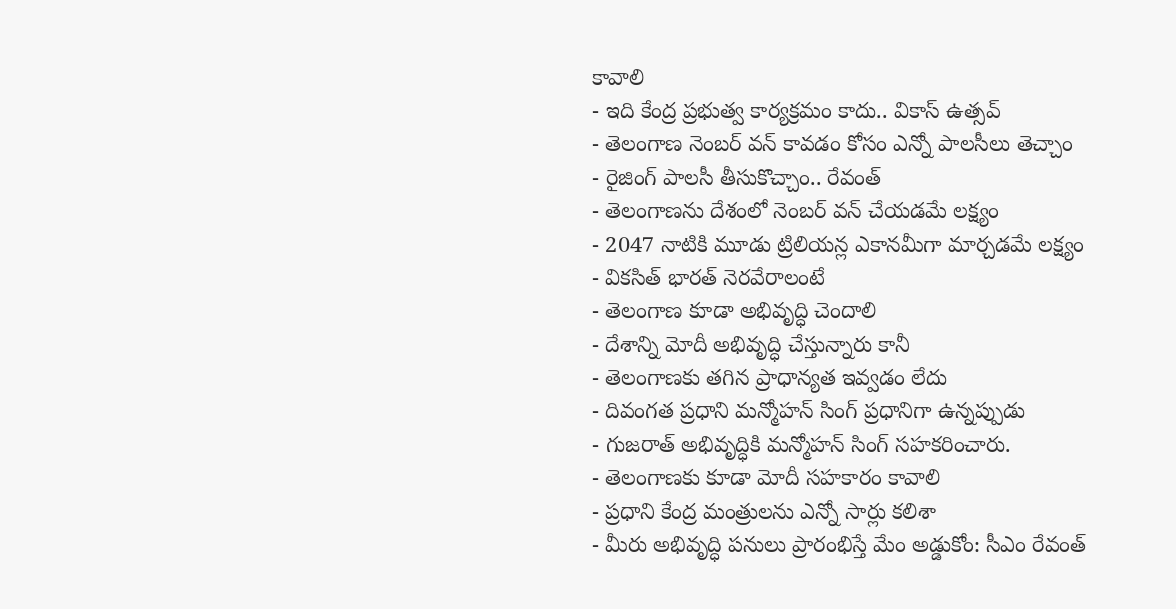కావాలి
- ఇది కేంద్ర ప్రభుత్వ కార్యక్రమం కాదు.. వికాస్ ఉత్సవ్
- తెలంగాణ నెంబర్ వన్ కావడం కోసం ఎన్నో పాలసీలు తెచ్చాం
- రైజింగ్ పాలసీ తీసుకొచ్చాం.. రేవంత్
- తెలంగాణను దేశంలో నెంబర్ వన్ చేయడమే లక్ష్యం
- 2047 నాటికి మూడు ట్రిలియన్ల ఎకానమీగా మార్చడమే లక్ష్యం
- వికసిత్ భారత్ నెరవేరాలంటే
- తెలంగాణ కూడా అభివృద్ధి చెందాలి
- దేశాన్ని మోదీ అభివృద్ధి చేస్తున్నారు కానీ
- తెలంగాణకు తగిన ప్రాధాన్యత ఇవ్వడం లేదు
- దివంగత ప్రధాని మన్మోహన్ సింగ్ ప్రధానిగా ఉన్నప్పుడు
- గుజరాత్ అభివృద్ధికి మన్మోహన్ సింగ్ సహకరించారు.
- తెలంగాణకు కూడా మోదీ సహకారం కావాలి
- ప్రధాని కేంద్ర మంత్రులను ఎన్నో సార్లు కలిశా
- మీరు అభివృద్ధి పనులు ప్రారంభిస్తే మేం అడ్డుకోం: సీఎం రేవంత్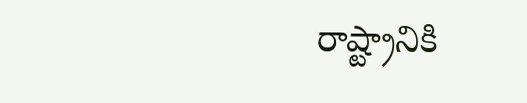రాష్ట్రానికి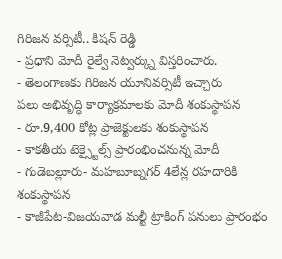గిరిజన వర్సిటీ.. కిషన్ రెడ్డి
- ప్రధాని మోదీ రైల్వే నెట్వర్క్ను విస్తరించారు.
- తెలంగాణకు గిరిజన యూనివర్సిటీ ఇచ్చారు
పలు అభివృద్ధి కార్యాక్రమాలకు మోదీ శంకుస్థాపన
- రూ.9,400 కోట్ల ప్రాజెక్టులకు శంకుస్థాపన
- కాకతీయ టెక్స్టైల్స్ ప్రారంభించనున్న మోదీ
- గుడెబల్లూరు- మహబూబ్నగర్ 4లేన్ల రహదారికి శంకుస్థాపన
- కాజీపేట-విజయవాడ మల్టీ ట్రాకింగ్ పనులు ప్రారంభం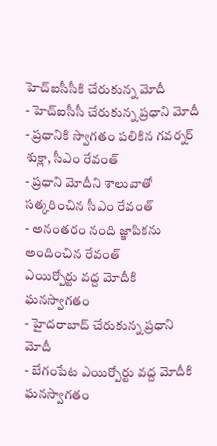హెచ్ఐసీసీకి చేరుకున్న మోదీ
- హెచ్ఐసీసీ చేరుకున్న ప్రధాని మోదీ
- ప్రధానికి స్వాగతం పలికిన గవర్నర్ శుక్లా, సీఎం రేవంత్
- ప్రధాని మోదీని శాలువాతో సత్కరించిన సీఎం రేవంత్
- అనంతరం నంది జ్ఞాపికను అందించిన రేవంత్
ఎయిర్పోర్టు వద్ద మోదీకి ఘనస్వాగతం
- హైదరాబాద్ చేరుకున్న ప్రధాని మోదీ
- బేగంపేట ఎయిర్పోర్టు వద్ద మోదీకి ఘనస్వాగతం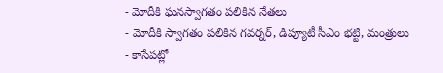- మోదీకి ఘనస్వాగతం పలికిన నేతలు
- మోదీకి స్వాగతం పలికిన గవర్నర్, డిప్యూటీ సీఎం భట్టి, మంత్రులు
- కాసేపట్లో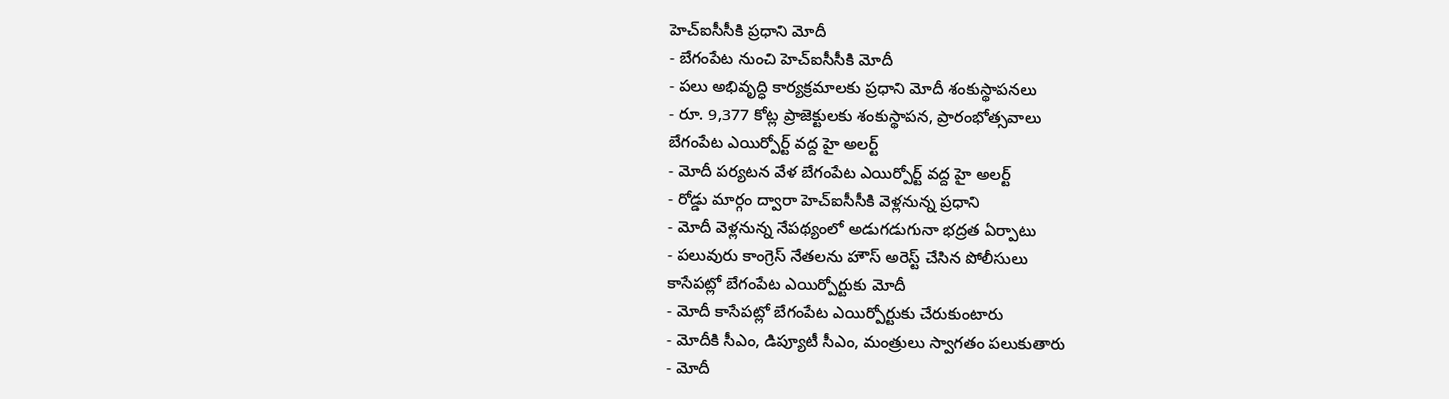హెచ్ఐసీసీకి ప్రధాని మోదీ
- బేగంపేట నుంచి హెచ్ఐసీసీకి మోదీ
- పలు అభివృద్ధి కార్యక్రమాలకు ప్రధాని మోదీ శంకుస్థాపనలు
- రూ. 9,377 కోట్ల ప్రాజెక్టులకు శంకుస్థాపన, ప్రారంభోత్సవాలు
బేగంపేట ఎయిర్పోర్ట్ వద్ద హై అలర్ట్
- మోదీ పర్యటన వేళ బేగంపేట ఎయిర్పోర్ట్ వద్ద హై అలర్ట్
- రోడ్డు మార్గం ద్వారా హెచ్ఐసీసీకి వెళ్లనున్న ప్రధాని
- మోదీ వెళ్లనున్న నేపథ్యంలో అడుగడుగునా భద్రత ఏర్పాటు
- పలువురు కాంగ్రెస్ నేతలను హౌస్ అరెస్ట్ చేసిన పోలీసులు
కాసేపట్లో బేగంపేట ఎయిర్పోర్టుకు మోదీ
- మోదీ కాసేపట్లో బేగంపేట ఎయిర్పోర్టుకు చేరుకుంటారు
- మోదీకి సీఎం, డిప్యూటీ సీఎం, మంత్రులు స్వాగతం పలుకుతారు
- మోదీ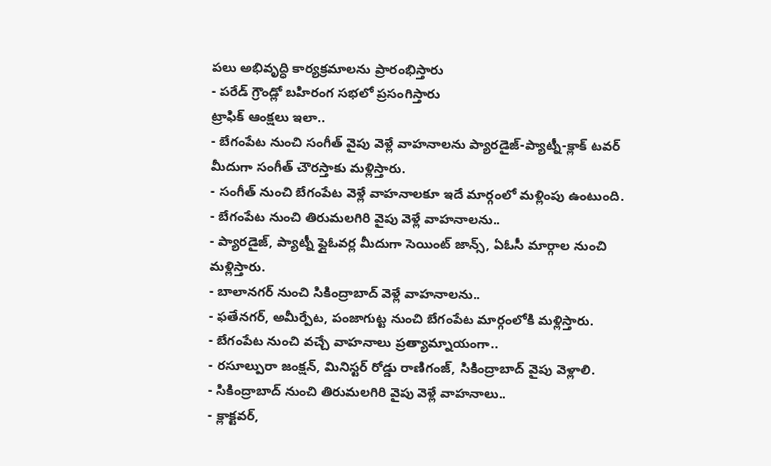పలు అభివృద్ధి కార్యక్రమాలను ప్రారంభిస్తారు
- పరేడ్ గ్రౌండ్లో బహిరంగ సభలో ప్రసంగిస్తారు
ట్రాఫిక్ ఆంక్షలు ఇలా..
- బేగంపేట నుంచి సంగీత్ వైపు వెళ్లే వాహనాలను ప్యారడైజ్-ప్యాట్నీ-క్లాక్ టవర్ మీదుగా సంగీత్ చౌరస్తాకు మళ్లిస్తారు.
- సంగీత్ నుంచి బేగంపేట వెళ్లే వాహనాలకూ ఇదే మార్గంలో మళ్లింపు ఉంటుంది.
- బేగంపేట నుంచి తిరుమలగిరి వైపు వెళ్లే వాహనాలను..
- ప్యారడైజ్, ప్యాట్నీ ఫ్లైఓవర్ల మీదుగా సెయింట్ జాన్స్, ఏఓసీ మార్గాల నుంచి మళ్లిస్తారు.
- బాలానగర్ నుంచి సికింద్రాబాద్ వెళ్లే వాహనాలను..
- ఫతేనగర్, అమీర్పేట, పంజాగుట్ట నుంచి బేగంపేట మార్గంలోకి మళ్లిస్తారు.
- బేగంపేట నుంచి వచ్చే వాహనాలు ప్రత్యామ్నాయంగా..
- రసూల్పురా జంక్షన్, మినిస్టర్ రోడ్డు రాణిగంజ్, సికింద్రాబాద్ వైపు వెళ్లాలి.
- సికింద్రాబాద్ నుంచి తిరుమలగిరి వైపు వెళ్లే వాహనాలు..
- క్లాక్టవర్,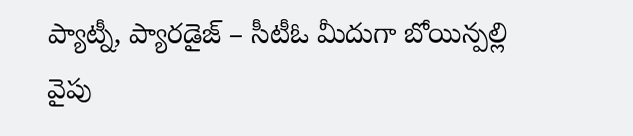ప్యాట్నీ, ప్యారడైజ్ – సీటీఓ మీదుగా బోయిన్పల్లి వైపు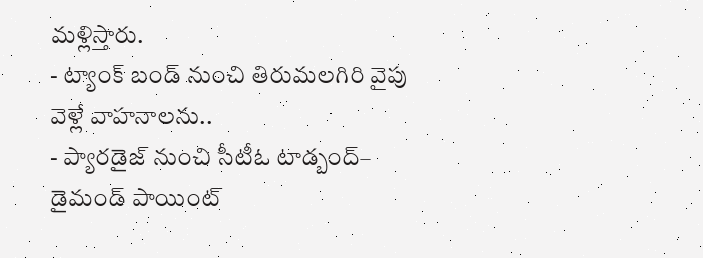మళ్లిస్తారు.
- ట్యాంక్ బండ్ నుంచి తిరుమలగిరి వైపు వెళ్లే వాహనాలను..
- ప్యారడైజ్ నుంచి సీటీఓ టాడ్బంద్– డైమండ్ పాయింట్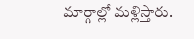మార్గాల్లో మళ్లిస్తారు.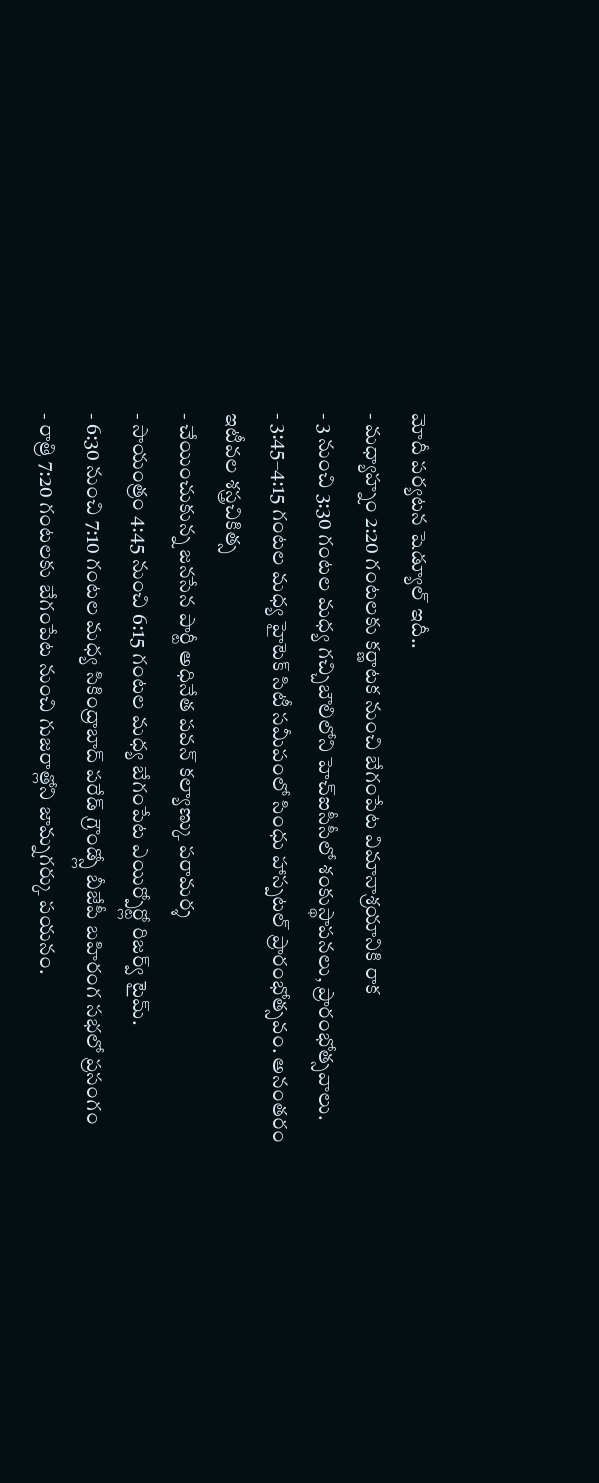మోదీ పర్యటన షెడ్యూల్ ఇదీ..
- మధ్యాహ్నం 2:20 గంటలకు కర్ణాటక నుంచి బేగంపేట విమానాశ్రయానికి రాక
- 3 నుంచి 3:30 గంటల మధ్య గచ్చిబౌలిలోని హెచ్ఐసీసీలో శంకుస్థాపనలు, ప్రారంభోత్సవాలు.
- 3:45–4:15 గంటల మధ్య హైటెక్ సిటీ సమీపంలో సింధు హాస్పటల్ ప్రారంభోత్సవం. అనంతరం ఇటీవల శస్త్రచికిత్స
- చేయించుకున్న జనసేన పార్టీ అధినేత పవన్ కల్యాణ్కు పరామర్శ
- సాయంత్రం 4:45 నుంచి 6:15 గంటల మధ్య బేగంపేట ఎయిర్పోర్ట్లో రిజర్వ్ టైమ్.
- 6:30 నుంచి 7:10 గంటల మధ్య సికింద్రాబాద్ పరేడ్ గ్రౌండ్స్లో బీజేపీ బహిరంగ సభలో ప్రసంగం
- రాత్రి 7:20 గంటలకు బేగంపేట నుంచి గుజరాత్లోని జామ్నగర్కు పయనం.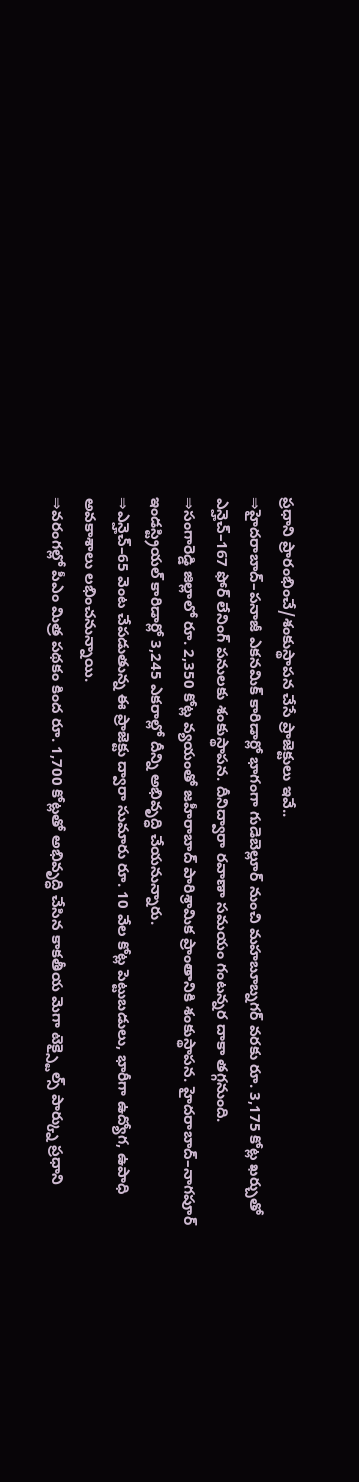ప్రధాని ప్రారంభించే/శంకుస్థాపన చేసే ప్రాజెక్టులు ఇవే..
⇒హైదరాబాద్–పనాజీ ఎకనమిక్ కారిడార్లో భాగంగా గుడెబెల్లూర్ నుంచి మహబూబ్నగర్ వరకు రూ. 3,175 కోట్ల ఖర్చుతో ఎన్హెచ్–167 ఫోర్ లేనింగ్ పనులకు శంకుస్థాపన. దీనిద్వారా రవాణా సమయం గంటన్నర దాకా తగ్గనుంది.
⇒సంగారెడ్డి జిల్లాలో రూ. 2,350 కోట్ల వ్యయంతో జహీరాబాద్ పారిశ్రామిక ప్రాంతానికి శంకుస్థాపన. హైదరాబాద్–నాగపూర్ ఇండస్ట్రియల్ కారిడార్లో 3,245 ఎకరాల్లో దీన్ని అభివృద్ధి చేయనున్నారు.
⇒ఎన్హెచ్–65 వెంట చేపడుతున్న ఈ ప్రాజెక్టు ద్వారా సుమారు రూ. 10 వేల కోట్ల పెట్టుబడులు, భారీగా ఉద్యోగ, ఉపాధి అవకాశాలు లభించనున్నాయి.
⇒వరంగల్లో పీఎం మిత్ర పథకం కింద రూ. 1,700 కోట్లతో అభివృద్ధి చేసిన కాకతీయ మెగా టెక్స్టైల్స్ పార్క్ను ప్రధాని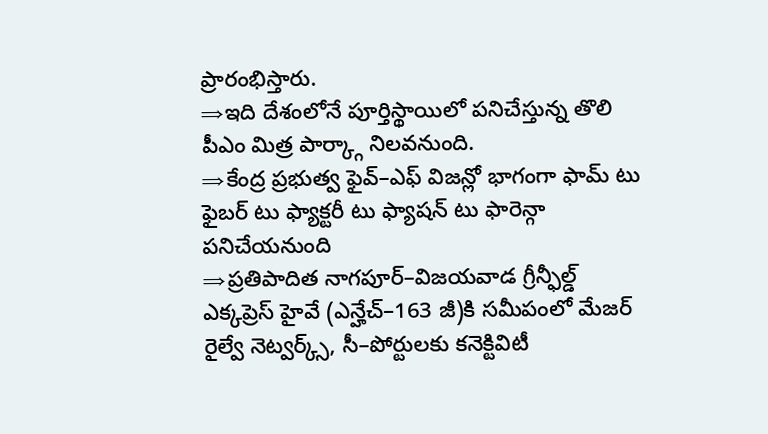ప్రారంభిస్తారు.
⇒ఇది దేశంలోనే పూర్తిస్థాయిలో పనిచేస్తున్న తొలి పీఎం మిత్ర పార్క్గా నిలవనుంది.
⇒కేంద్ర ప్రభుత్వ ఫైవ్–ఎఫ్ విజన్లో భాగంగా ఫామ్ టు ఫైబర్ టు ఫ్యాక్టరీ టు ఫ్యాషన్ టు ఫారెన్గా పనిచేయనుంది
⇒ప్రతిపాదిత నాగపూర్–విజయవాడ గ్రీన్ఫీల్డ్ ఎక్కప్రెస్ హైవే (ఎన్హేచ్–163 జీ)కి సమీపంలో మేజర్ రైల్వే నెట్వర్క్స్, సీ–పోర్టులకు కనెక్టివిటీ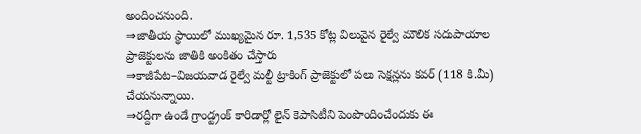అందించనుంది.
⇒జాతీయ స్థాయిలో ముఖ్యమైన రూ. 1,535 కోట్ల విలువైన రైల్వే మౌలిక సదుపాయాల ప్రాజెక్టులను జాతికి అంకితం చేస్తారు
⇒కాజీపేట–విజయవాడ రైల్వే మల్టీ ట్రాకింగ్ ప్రాజెక్టులో పలు సెక్షన్లను కవర్ (118 కి.మీ) చేయనున్నాయి.
⇒రద్దీగా ఉండే గ్రాండ్ట్రంక్ కారిడార్లో లైన్ కెపాసిటీని పెంపొందించేందుకు ఈ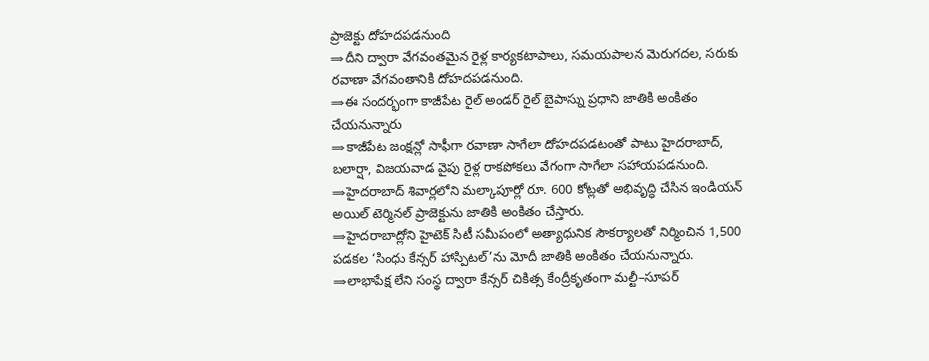ప్రాజెక్టు దోహదపడనుంది
⇒దీని ద్వారా వేగవంతమైన రైళ్ల కార్యకటాపాలు, సమయపాలన మెరుగదల, సరుకు రవాణా వేగవంతానికి దోహదపడనుంది.
⇒ఈ సందర్భంగా కాజీపేట రైల్ అండర్ రైల్ బైపాస్ను ప్రధాని జాతికి అంకితం చేయనున్నారు
⇒కాజీపేట జంక్షన్లో సాఫీగా రవాణా సాగేలా దోహదపడటంతో పాటు హైదరాబాద్, బలార్షా, విజయవాడ వైపు రైళ్ల రాకపోకలు వేగంగా సాగేలా సహాయపడనుంది.
⇒హైదరాబాద్ శివార్లలోని మల్కాపూర్లో రూ. 600 కోట్లతో అభివృద్ధి చేసిన ఇండియన్ అయిల్ టెర్మినల్ ప్రాజెక్టును జాతికి అంకితం చేస్తారు.
⇒హైదరాబాద్లోని హైటెక్ సిటీ సమీపంలో అత్యాధునిక సౌకర్యాలతో నిర్మించిన 1,500 పడకల ‘సింధు కేన్సర్ హాస్పిటల్’ను మోదీ జాతికి అంకితం చేయనున్నారు.
⇒లాభాపేక్ష లేని సంస్థ ద్వారా కేన్సర్ చికిత్స కేంద్రీకృతంగా మల్టీ–సూపర్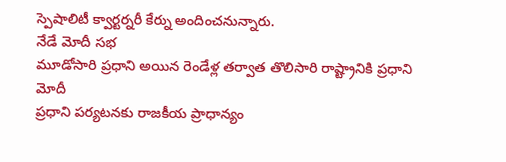స్పెషాలిటీ క్వార్టర్నరీ కేర్ను అందించనున్నారు.
నేడే మోదీ సభ
మూడోసారి ప్రధాని అయిన రెండేళ్ల తర్వాత తొలిసారి రాష్ట్రానికి ప్రధాని మోదీ
ప్రధాని పర్యటనకు రాజకీయ ప్రాధాన్యం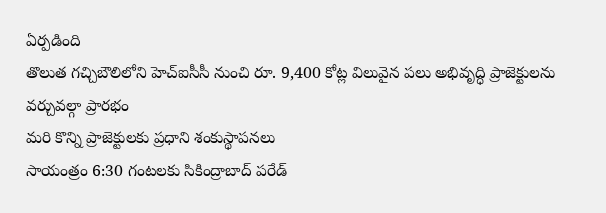ఏర్పడింది
తొలుత గచ్చిబౌలిలోని హెచ్ఐసీసీ నుంచి రూ. 9,400 కోట్ల విలువైన పలు అభివృద్ధి ప్రాజెక్టులను వర్చువల్గా ప్రారభం
మరి కొన్ని ప్రాజెక్టులకు ప్రధాని శంకుస్థాపనలు
సాయంత్రం 6:30 గంటలకు సికింద్రాబాద్ పరేడ్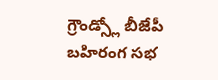గ్రౌండ్స్లో బీజేపీ బహిరంగ సభ